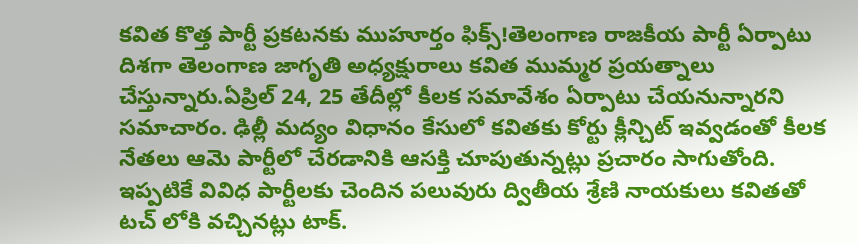కవిత కొత్త పార్టీ ప్రకటనకు ముహూర్తం ఫిక్స్!తెలంగాణ రాజకీయ పార్టీ ఏర్పాటు దిశగా తెలంగాణ జాగృతి అధ్యక్షురాలు కవిత ముమ్మర ప్రయత్నాలు చేస్తున్నారు.ఏప్రిల్ 24, 25 తేదీల్లో కీలక సమావేశం ఏర్పాటు చేయనున్నారని సమాచారం. ఢిల్లీ మద్యం విధానం కేసులో కవితకు కోర్టు క్లీన్చిట్ ఇవ్వడంతో కీలక నేతలు ఆమె పార్టీలో చేరడానికి ఆసక్తి చూపుతున్నట్లు ప్రచారం సాగుతోంది. ఇప్పటికే వివిధ పార్టీలకు చెందిన పలువురు ద్వితీయ శ్రేణి నాయకులు కవితతో టచ్ లోకి వచ్చినట్లు టాక్.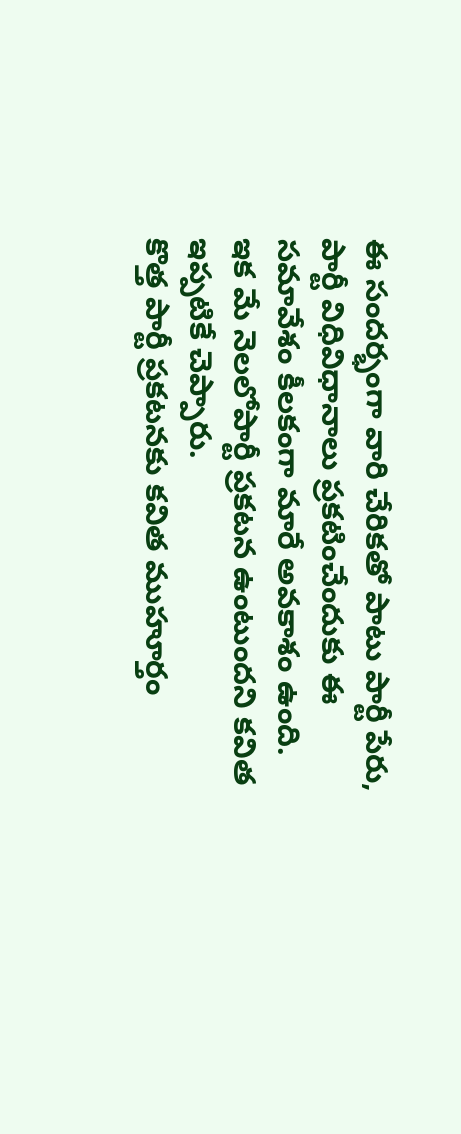ఈ సందర్భంగా వారి చేరికతో పాటు పార్టీ పేరు, పార్టీ విధివిధానాలు ప్రకటించేందుకు ఈ సమావేశం కీలకంగా మారే అవకాశం ఉంది. ఇక మే నెలలోపార్టీ ప్రకటన ఉంటుందని కవిత ఇప్పటికే చెప్పారు.
కొత్త పార్టీ ప్రకటనకు కవిత ముహూర్తం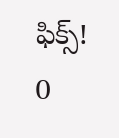ఫిక్స్!
0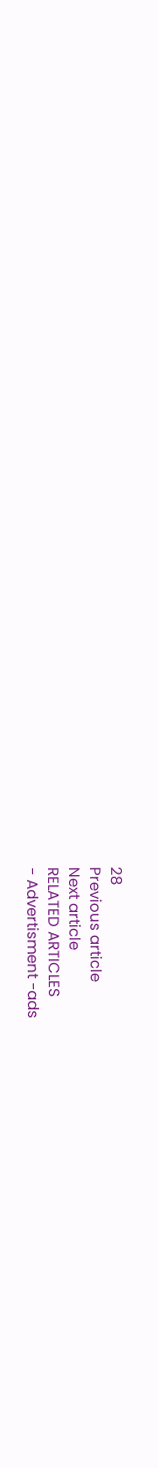28
Previous article
Next article
RELATED ARTICLES
- Advertisment -ads